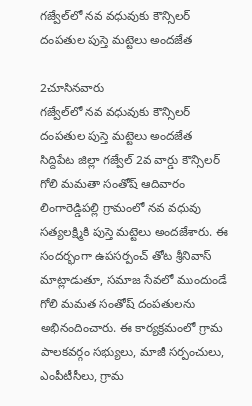గజ్వేల్‌లో నవ వధువుకు కౌన్సిలర్ దంపతుల పుస్తె మట్టెలు అందజేత

2చూసినవారు
గజ్వేల్‌లో నవ వధువుకు కౌన్సిలర్ దంపతుల పుస్తె మట్టెలు అందజేత
సిద్దిపేట జిల్లా గజ్వేల్ 2వ వార్డు కౌన్సిలర్ గోలి మమతా సంతోష్ ఆదివారం లింగారెడ్డిపల్లి గ్రామంలో నవ వధువు సత్యలక్ష్మికి పుస్తె మట్టెలు అందజేశారు. ఈ సందర్భంగా ఉపసర్పంచ్ తోట శ్రీనివాస్ మాట్లాడుతూ, సమాజ సేవలో ముందుండే గోలి మమత సంతోష్ దంపతులను అభినందించారు. ఈ కార్యక్రమంలో గ్రామ పాలకవర్గం సభ్యులు, మాజీ సర్పంచులు, ఎంపీటీసీలు, గ్రామ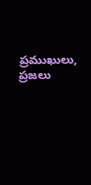ప్రముఖులు, ప్రజలు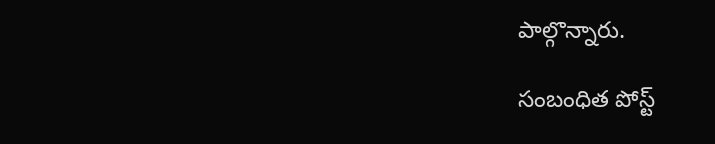పాల్గొన్నారు.

సంబంధిత పోస్ట్